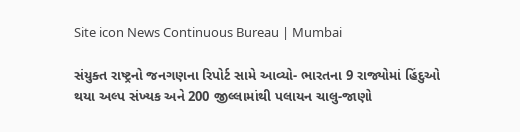Site icon News Continuous Bureau | Mumbai

સંયુક્ત રાષ્ટ્રનો જનગણના રિપોર્ટ સામે આવ્યો- ભારતના 9 રાજ્યોમાં હિંદુઓ થયા અલ્પ સંખ્યક અને 200 જીલ્લામાંથી પલાયન ચાલુ-જાણો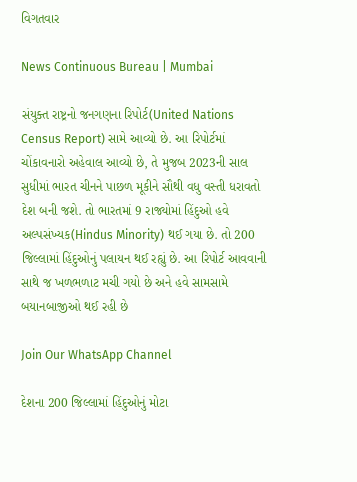વિગતવાર

News Continuous Bureau | Mumbai

સંયુક્ત રાષ્ટ્રનો જનગણના રિપોર્ટ(United Nations Census Report) સામે આવ્યો છે. આ રિપોર્ટમાં ચોંકાવનારો અહેવાલ આવ્યો છે, તે મુજબ 2023ની સાલ સુધીમાં ભારત ચીનને પાછળ મૂકીને સૌથી વધુ વસ્તી ધરાવતો દેશ બની જશે. તો ભારતમાં 9 રાજ્યોમાં હિંદુઓ હવે અલ્પસંખ્યક(Hindus Minority) થઈ ગયા છે. તો 200 જિલ્લામાં હિંદુઓનું પલાયન થઈ રહ્યું છે. આ રિપોર્ટ આવવાની સાથે જ ખળભળાટ મચી ગયો છે અને હવે સામસામે બયાનબાજીઓ થઈ રહી છે

Join Our WhatsApp Channel

દેશના 200 જિલ્લામાં હિંદુઓનું મોટા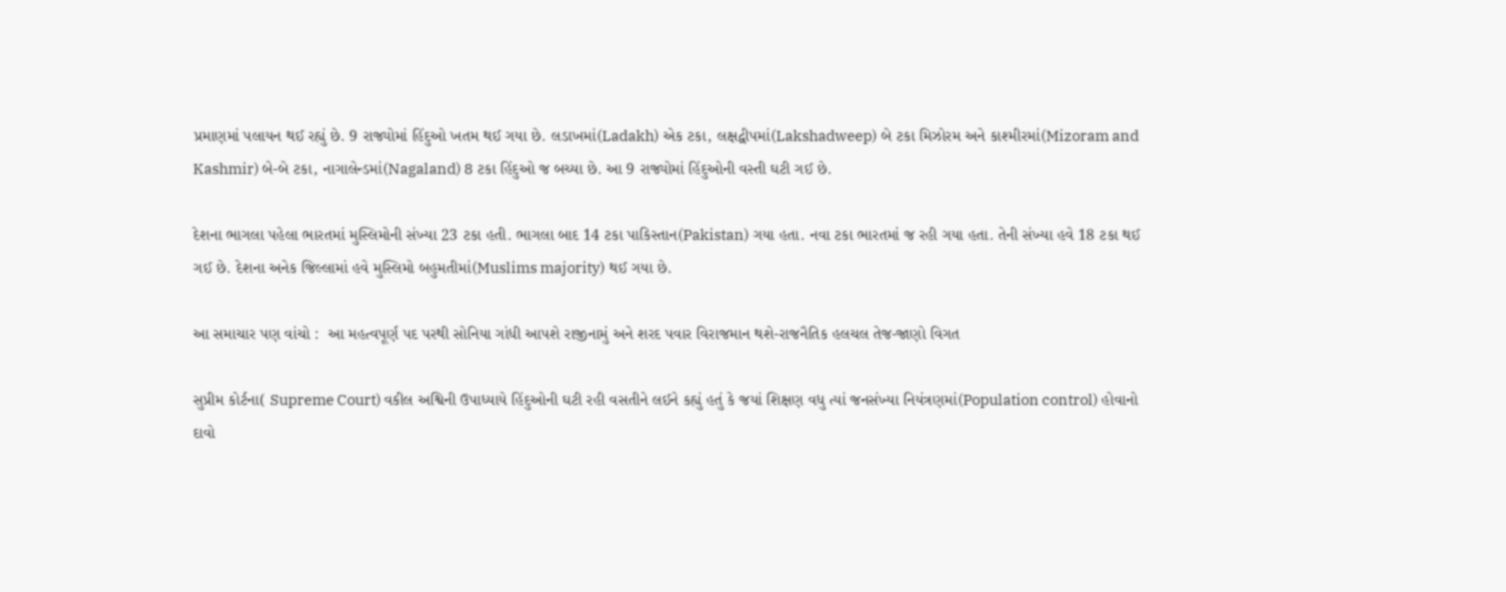પ્રમાણમાં પલાયન થઈ રહ્યું છે. 9 રાજ્યોમાં હિંદુઓ ખતમ થઈ ગયા છે. લડાખમાં(Ladakh) એક ટકા, લક્ષદ્વીપમાં(Lakshadweep) બે ટકા મિઝોરમ અને કાશ્મીરમાં(Mizoram and Kashmir) બે-બે ટકા, નાગાલેન્ડમાં(Nagaland) 8 ટકા હિંદુઓ જ બચ્યા છે. આ 9 રાજ્યોમાં હિંદુઓની વસ્તી ઘટી ગઈ છે.

દેશના ભાગલા પહેલા ભારતમાં મુસ્લિમોની સંખ્યા 23 ટકા હતી. ભાગલા બાદ 14 ટકા પાકિસ્તાન(Pakistan) ગયા હતા. નવા ટકા ભારતમાં જ રહી ગયા હતા. તેની સંખ્યા હવે 18 ટકા થઈ ગઈ છે. દેશના અનેક જિલ્લામાં હવે મુસ્લિમો બહુમતીમાં(Muslims majority) થઈ ગયા છે.

આ સમાચાર પણ વાંચો :  આ મહત્વપૂર્ણ પદ પરથી સોનિયા ગાંધી આપશે રાજીનામું અને શરદ પવાર વિરાજમાન થશે-રાજનૈતિક હલચલ તેજ-જાણો વિગત

સુપ્રીમ કોર્ટના( Supreme Court) વકીલ અશ્વિની ઉપાધ્યાયે હિંદુઓની ઘટી રહી વસતીને લઈને કહ્યું હતું કે જયાં શિક્ષણ વધુ ત્યાં જનસંખ્યા નિયંત્રણમાં(Population control) હોવાનો દાવો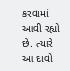કરવામાં આવી રહ્યો છે. ત્યારે આ દાવો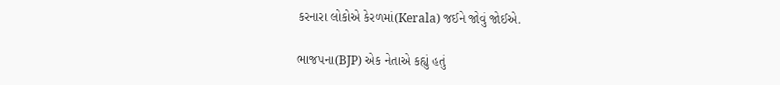કરનારા લોકોએ કેરળમાં(Kerala) જઈને જોવું જોઈએ.

ભાજપના(BJP) એક નેતાએ કહ્યું હતું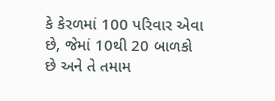કે કેરળમાં 100 પરિવાર એવા છે, જેમાં 10થી 20 બાળકો છે અને તે તમામ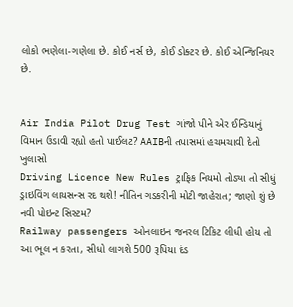લોકો ભણેલા-ગણેલા છે. કોઈ નર્સ છે, કોઈ ડોક્ટર છે. કોઈ એન્જિનિયર છે.


Air India Pilot Drug Test ગાંજો પીને એર ઈન્ડિયાનું વિમાન ઉડાવી રહ્યો હતો પાઈલટ? AAIBની તપાસમાં હચમચાવી દેતો ખુલાસો
Driving Licence New Rules ટ્રાફિક નિયમો તોડ્યા તો સીધું ડ્રાઇવિંગ લાયસન્સ રદ થશે! નીતિન ગડકરીની મોટી જાહેરાત; જાણો શું છે નવી પોઇન્ટ સિસ્ટમ?
Railway passengers ઓનલાઇન જનરલ ટિકિટ લીધી હોય તો આ ભૂલ ન કરતા, સીધો લાગશે 500 રૂપિયા દંડ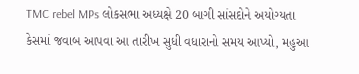TMC rebel MPs લોકસભા અધ્યક્ષે 20 બાગી સાંસદોને અયોગ્યતા કેસમાં જવાબ આપવા આ તારીખ સુધી વધારાનો સમય આપ્યો, મહુઆ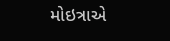મોઇત્રાએ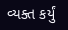વ્યક્ત કર્યું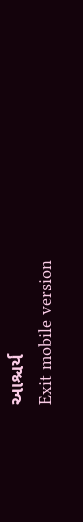આશ્ચર્ય
Exit mobile version